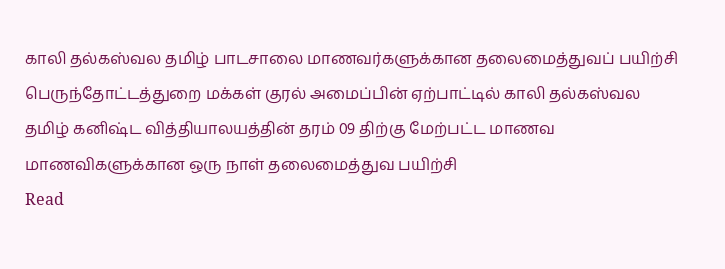காலி தல்கஸ்வல தமிழ் பாடசாலை மாணவர்களுக்கான தலைமைத்துவப் பயிற்சி
பெருந்தோட்டத்துறை மக்கள் குரல் அமைப்பின் ஏற்பாட்டில் காலி தல்கஸ்வல தமிழ் கனிஷ்ட வித்தியாலயத்தின் தரம் 09 திற்கு மேற்பட்ட மாணவ மாணவிகளுக்கான ஒரு நாள் தலைமைத்துவ பயிற்சி
Read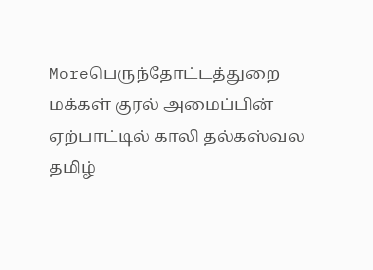Moreபெருந்தோட்டத்துறை மக்கள் குரல் அமைப்பின் ஏற்பாட்டில் காலி தல்கஸ்வல தமிழ்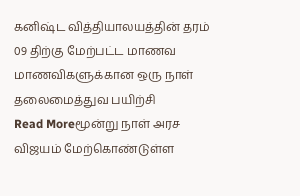கனிஷ்ட வித்தியாலயத்தின் தரம் 09 திற்கு மேற்பட்ட மாணவ மாணவிகளுக்கான ஒரு நாள் தலைமைத்துவ பயிற்சி
Read Moreமூன்று நாள் அரச விஜயம் மேற்கொண்டுள்ள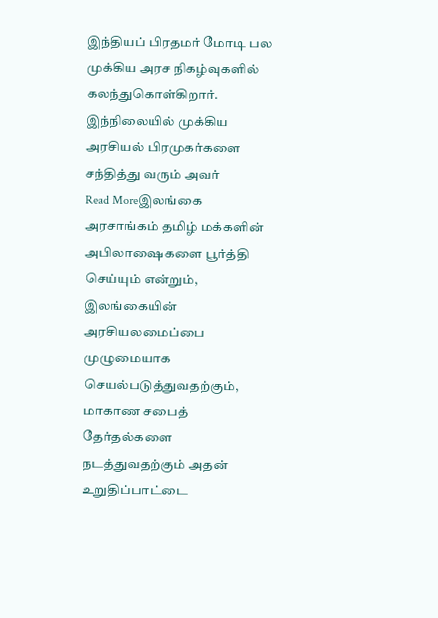இந்தியப் பிரதமர் மோடி பல முக்கிய அரச நிகழ்வுகளில் கலந்துகொள்கிறார். இந்நிலையில் முக்கிய அரசியல் பிரமுகர்களை சந்தித்து வரும் அவர்
Read Moreஇலங்கை அரசாங்கம் தமிழ் மக்களின் அபிலாஷைகளை பூர்த்தி செய்யும் என்றும், இலங்கையின் அரசியலமைப்பை முழுமையாக செயல்படுத்துவதற்கும், மாகாண சபைத் தேர்தல்களை நடத்துவதற்கும் அதன் உறுதிப்பாட்டை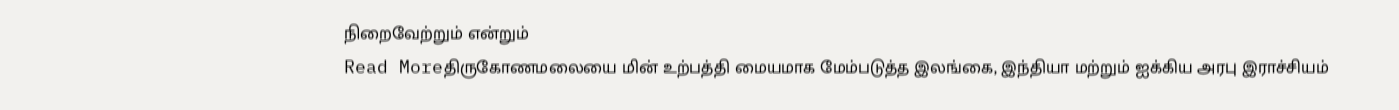நிறைவேற்றும் என்றும்
Read Moreதிருகோணமலையை மின் உற்பத்தி மையமாக மேம்படுத்த இலங்கை, இந்தியா மற்றும் ஐக்கிய அரபு இராச்சியம்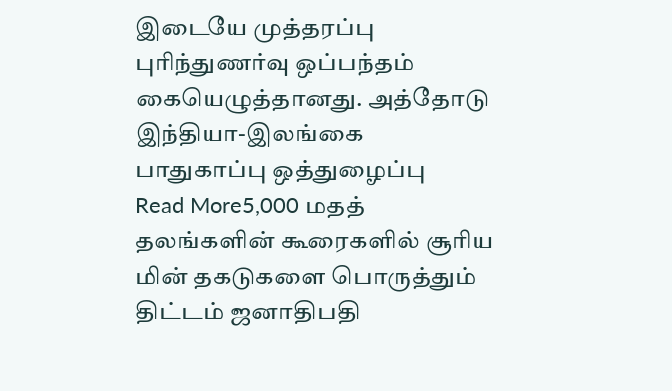இடையே முத்தரப்பு புரிந்துணர்வு ஒப்பந்தம் கையெழுத்தானது. அத்தோடு இந்தியா-இலங்கை பாதுகாப்பு ஒத்துழைப்பு
Read More5,000 மதத் தலங்களின் கூரைகளில் சூரிய மின் தகடுகளை பொருத்தும் திட்டம் ஜனாதிபதி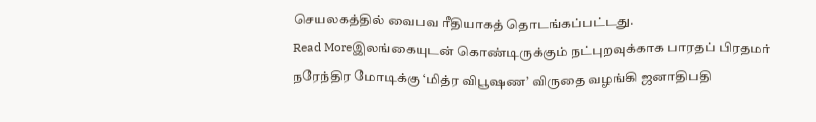செயலகத்தில் வைபவ ரீதியாகத் தொடங்கப்பட்டது.
Read Moreஇலங்கையுடன் கொண்டிருக்கும் நட்புறவுக்காக பாரதப் பிரதமர் நரேந்திர மோடிக்கு ‘மித்ர விபூஷண’ விருதை வழங்கி ஜனாதிபதி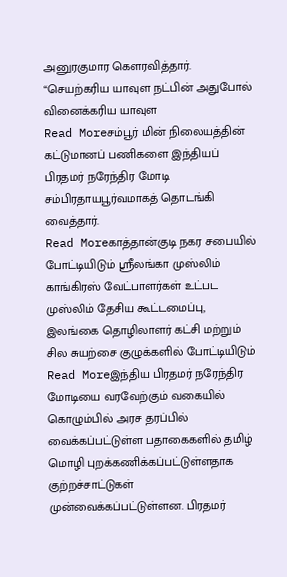அனுரகுமார கௌரவித்தார். “செயற்கரிய யாவுள நட்பின் அதுபோல் வினைக்கரிய யாவுள
Read Moreசம்பூர் மின் நிலையத்தின் கட்டுமானப் பணிகளை இந்தியப் பிரதமர் நரேந்திர மோடி சம்பிரதாயபூர்வமாகத் தொடங்கி வைத்தார்.
Read Moreகாத்தான்குடி நகர சபையில் போட்டியிடும் ஸ்ரீலங்கா முஸ்லிம் காங்கிரஸ் வேட்பாளர்கள் உட்பட முஸ்லிம் தேசிய கூட்டமைப்பு, இலங்கை தொழிலாளர் கட்சி மற்றும் சில சுயற்சை குழுக்களில் போட்டியிடும்
Read Moreஇந்திய பிரதமர் நரேந்திர மோடியை வரவேற்கும் வகையில் கொழும்பில் அரச தரப்பில் வைக்கப்பட்டுள்ள பதாகைகளில் தமிழ் மொழி புறக்கணிக்கப்பட்டுள்ளதாக குற்றச்சாட்டுகள் முன்வைக்கப்பட்டுள்ளன. பிரதமர்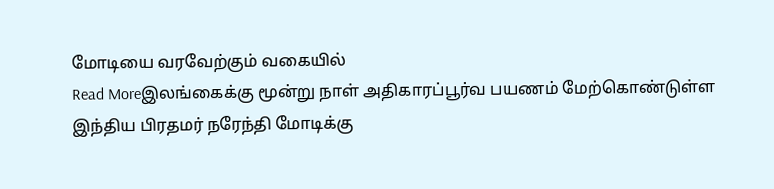மோடியை வரவேற்கும் வகையில்
Read Moreஇலங்கைக்கு மூன்று நாள் அதிகாரப்பூர்வ பயணம் மேற்கொண்டுள்ள இந்திய பிரதமர் நரேந்தி மோடிக்கு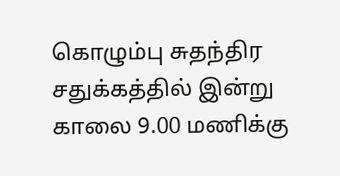கொழும்பு சுதந்திர சதுக்கத்தில் இன்று காலை 9.00 மணிக்கு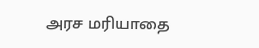அரச மரியாதை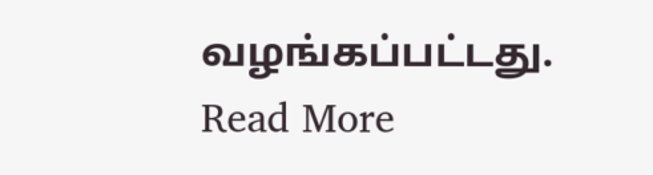வழங்கப்பட்டது.
Read More